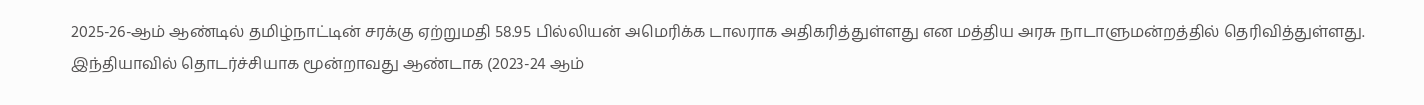2025-26-ஆம் ஆண்டில் தமிழ்நாட்டின் சரக்கு ஏற்றுமதி 58.95 பில்லியன் அமெரிக்க டாலராக அதிகரித்துள்ளது என மத்திய அரசு நாடாளுமன்றத்தில் தெரிவித்துள்ளது.
இந்தியாவில் தொடர்ச்சியாக மூன்றாவது ஆண்டாக (2023-24 ஆம்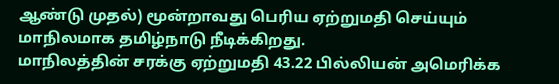ஆண்டு முதல்) மூன்றாவது பெரிய ஏற்றுமதி செய்யும் மாநிலமாக தமிழ்நாடு நீடிக்கிறது.
மாநிலத்தின் சரக்கு ஏற்றுமதி 43.22 பில்லியன் அமெரிக்க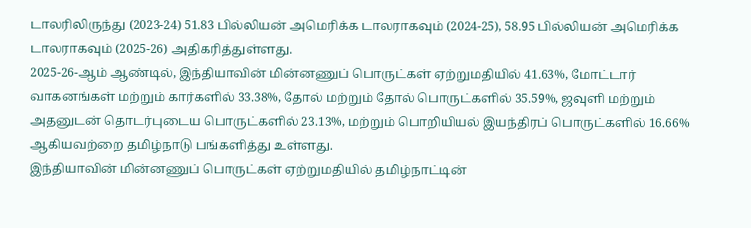டாலரிலிருந்து (2023-24) 51.83 பில்லியன் அமெரிக்க டாலராகவும் (2024-25), 58.95 பில்லியன் அமெரிக்க டாலராகவும் (2025-26) அதிகரித்துள்ளது.
2025-26-ஆம் ஆண்டில், இந்தியாவின் மின்னணுப் பொருட்கள் ஏற்றுமதியில் 41.63%, மோட்டார் வாகனங்கள் மற்றும் கார்களில் 33.38%, தோல் மற்றும் தோல் பொருட்களில் 35.59%, ஜவுளி மற்றும் அதனுடன் தொடர்புடைய பொருட்களில் 23.13%, மற்றும் பொறியியல் இயந்திரப் பொருட்களில் 16.66% ஆகியவற்றை தமிழ்நாடு பங்களித்து உள்ளது.
இந்தியாவின் மின்னணுப் பொருட்கள் ஏற்றுமதியில் தமிழ்நாட்டின்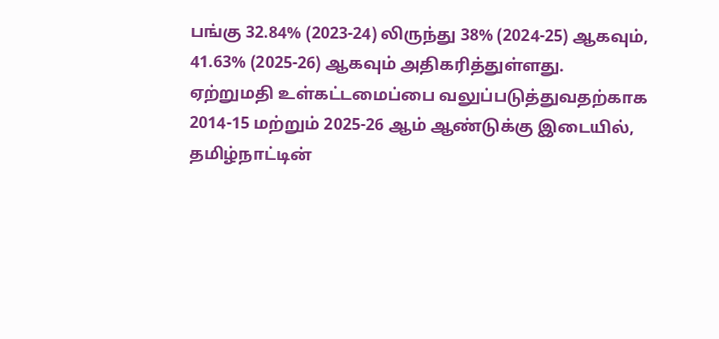பங்கு 32.84% (2023-24) லிருந்து 38% (2024-25) ஆகவும், 41.63% (2025-26) ஆகவும் அதிகரித்துள்ளது.
ஏற்றுமதி உள்கட்டமைப்பை வலுப்படுத்துவதற்காக 2014-15 மற்றும் 2025-26 ஆம் ஆண்டுக்கு இடையில், தமிழ்நாட்டின்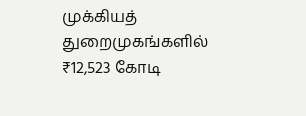முக்கியத் துறைமுகங்களில் ₹12,523 கோடி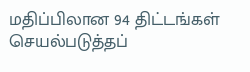மதிப்பிலான 94 திட்டங்கள் செயல்படுத்தப்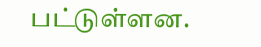பட்டுள்ளன.